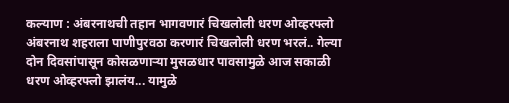कल्याण : अंबरनाथची तहान भागवणारं चिखलोली धरण ओव्हरफ्लो
अंबरनाथ शहराला पाणीपुरवठा करणारं चिखलोली धरण भरलं.. गेल्या दोन दिवसांपासून कोसळणाऱ्या मुसळधार पावसामुळे आज सकाळी धरण ओव्हरफ्लो झालंय... यामुळे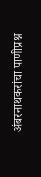अंबरनाथकरांचा पाणीप्रश्न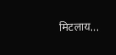मिटलाय...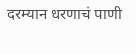दरम्यान धरणाचं पाणी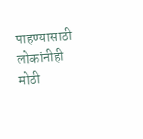पाहण्यासाठी लोकांनीही मोठी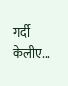गर्दी केलीए...